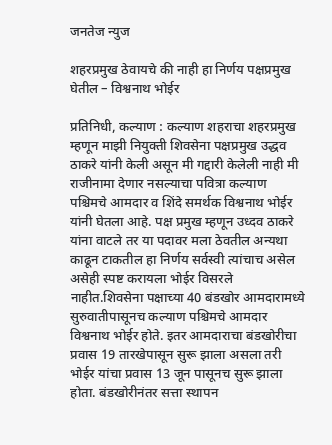जनतेज न्युज

शहरप्रमुख ठेवायचे की नाही हा निर्णय पक्षप्रमुख घेतील – विश्वनाथ भोईर

प्रतिनिधी, कल्याण : कल्याण शहराचा शहरप्रमुख म्हणून माझी नियुक्ती शिवसेना पक्षप्रमुख उद्धव ठाकरे यांनी केली असून मी गद्दारी केलेली नाही मी राजीनामा देणार नसल्याचा पवित्रा कल्याण पश्चिमचे आमदार व शिंदे समर्थक विश्वनाथ भोईर यांनी घेतला आहे. पक्ष प्रमुख म्हणून उध्दव ठाकरे यांना वाटले तर या पदावर मला ठेवतील अन्यथा काढून टाकतील हा निर्णय सर्वस्वी त्यांचाच असेल असेही स्पष्ट करायला भोईर विसरले नाहीत.शिवसेना पक्षाच्या 40 बंडखोर आमदारामध्ये सुरुवातीपासूनच कल्याण पश्चिमचे आमदार विश्वनाथ भोईर होते. इतर आमदाराचा बंडखोरीचा प्रवास 19 तारखेपासून सुरू झाला असला तरी भोईर यांचा प्रवास 13 जून पासूनच सुरू झाला होता. बंडखोरीनंतर सत्ता स्थापन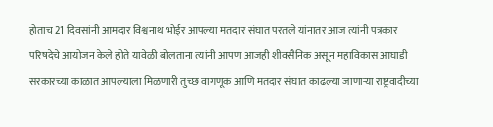होताच 21 दिवसांनी आमदार विश्वनाथ भोईर आपल्या मतदार संघात परतले यांनातर आज त्यांनी पत्रकार परिषदेचे आयोजन केले होते यावेळी बोलताना त्यांनी आपण आजही शीवसैनिक असून महाविकास आघाडी सरकारच्या काळात आपल्याला मिळणारी तुच्छ वागणूक आणि मतदार संघात काढल्या जाणाऱ्या राष्ट्रवादीच्या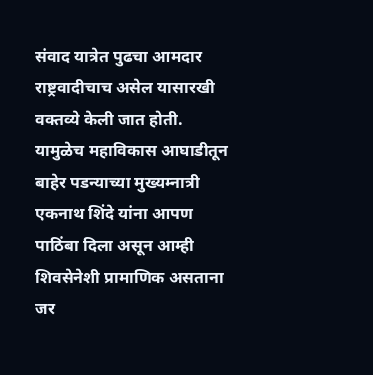संवाद यात्रेत पुढचा आमदार राष्ट्रवादीचाच असेल यासारखी वक्तव्ये केली जात होती. यामुळेच महाविकास आघाडीतून बाहेर पडन्याच्या मुख्यम्नात्री एकनाथ शिंदे यांना आपण पाठिंबा दिला असून आम्ही शिवसेनेशी प्रामाणिक असताना जर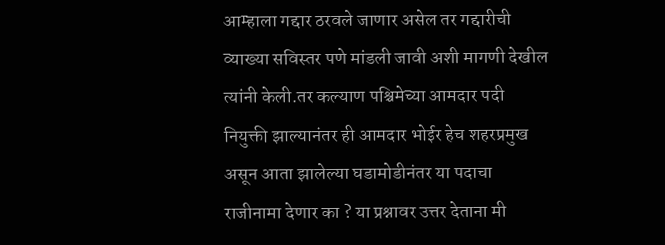आम्हाला गद्दार ठरवले जाणार असेल तर गद्दारीची व्याख्या सविस्तर पणे मांडली जावी अशी मागणी देखील त्यांनी केली.तर कल्याण पश्चिमेच्या आमदार पदी नियुक्ती झाल्यानंतर ही आमदार भोईर हेच शहरप्रमुख असून आता झालेल्या घडामोडीनंतर या पदाचा राजीनामा देणार का ? या प्रश्नावर उत्तर देताना मी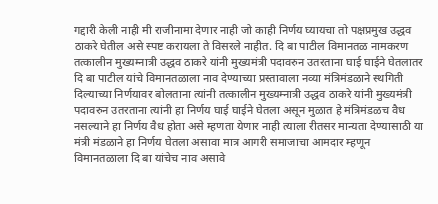गद्दारी केली नाही मी राजीनामा देणार नाही जो काही निर्णय घ्यायचा तो पक्षप्रमुख उद्धव ठाकरे घेतील असे स्पष्ट करायला ते विसरले नाहीत. दि बा पाटील विमानतळ नामकरण तत्कालीन मुख्यम्नात्री उद्धव ठाकरे यांनी मुख्यमंत्री पदावरुन उतरताना घाई घाईने घेतलातर दि बा पाटील यांचे विमानतळाला नाव देण्याच्या प्रस्तावाला नव्या मंत्रिमंडळाने स्थगिती दिल्याच्या निर्णयावर बोलताना त्यांनी तत्कालीन मुख्यम्नात्री उद्धव ठाकरे यांनी मुख्यमंत्री पदावरुन उतरताना त्यांनी हा निर्णय घाई घाईने घेतला असून मुळात हे मंत्रिमंडळच वैध नसल्याने हा निर्णय वैध होता असे म्हणता येणार नाही त्याला रीतसर मान्यता देण्यासाठी या मंत्री मंडळाने हा निर्णय घेतला असावा मात्र आगरी समाजाचा आमदार म्हणून विमानतळाला दि बा यांचेच नाव असावे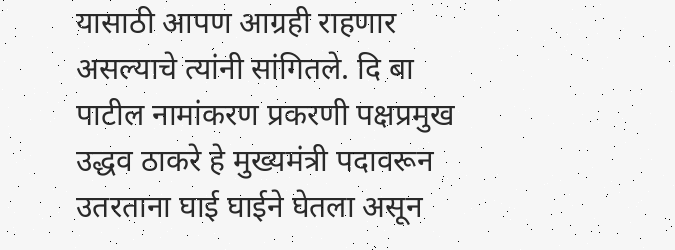यासाठी आपण आग्रही राहणार असल्याचे त्यांनी सांगितले. दि बा पाटील नामांकरण प्रकरणी पक्षप्रमुख उद्धव ठाकरे हे मुख्यमंत्री पदावरून उतरताना घाई घाईने घेतला असून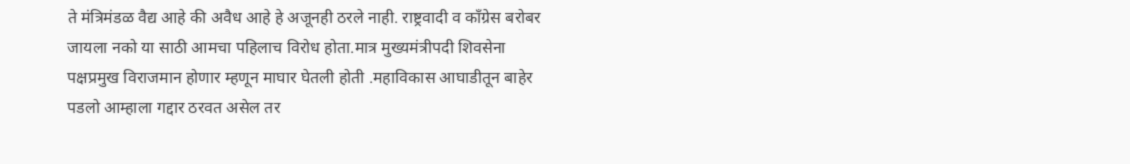ते मंत्रिमंडळ वैद्य आहे की अवैध आहे हे अजूनही ठरले नाही. राष्ट्रवादी व काँग्रेस बरोबर जायला नको या साठी आमचा पहिलाच विरोध होता.मात्र मुख्यमंत्रीपदी शिवसेना पक्षप्रमुख विराजमान होणार म्हणून माघार घेतली होती .महाविकास आघाडीतून बाहेर पडलो आम्हाला गद्दार ठरवत असेल तर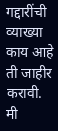गद्दारींची व्याख्या काय आहे ती जाहीर करावी. मी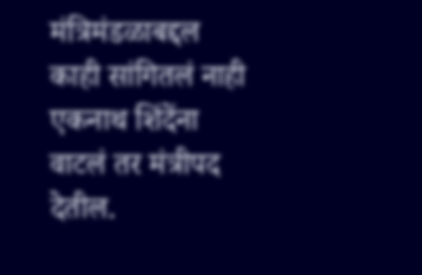मंत्रिमंडळाबद्दल काही सांगितलं नाही एकनाथ शिंदेंना वाटलं तर मंत्रीपद देतील.